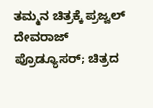ತಮ್ಮನ ಚಿತ್ರಕ್ಕೆ ಪ್ರಜ್ವಲ್‌ ದೇವರಾಜ್‌ ಪ್ರೊಡ್ಯೂಸರ್; ಚಿತ್ರದ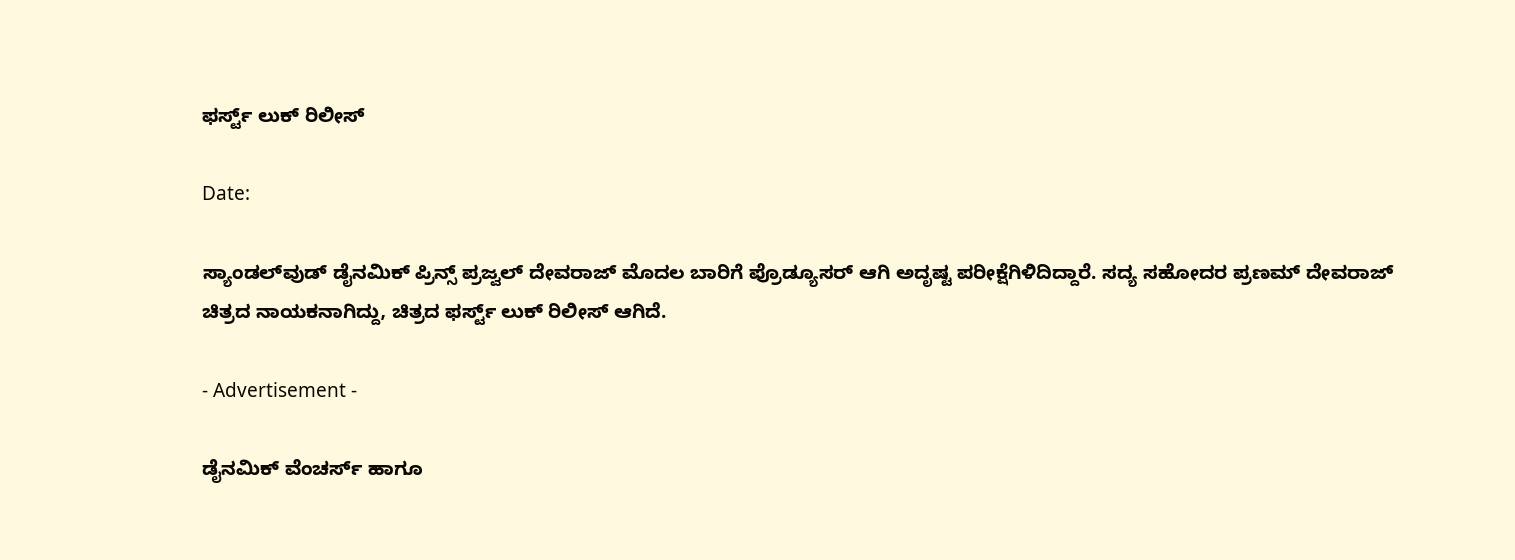ಫರ್ಸ್ಟ್‌ ‌ಲುಕ್ ರಿಲೀಸ್

Date:

ಸ್ಯಾಂಡಲ್‌ವುಡ್‌ ಡೈನಮಿಕ್‌ ಪ್ರಿನ್ಸ್‌ ಪ್ರಜ್ವಲ್‌ ದೇವರಾಜ್ ಮೊದಲ ಬಾರಿಗೆ ಪ್ರೊಡ್ಯೂಸರ್‌ ಆಗಿ ಅದೃಷ್ಟ ಪರೀಕ್ಷೆಗಿಳಿದಿದ್ದಾರೆ. ಸದ್ಯ ಸಹೋದರ ಪ್ರಣಮ್‌ ದೇವರಾಜ್‌ ಚಿತ್ರದ ನಾಯಕನಾಗಿದ್ದು, ಚಿತ್ರದ ಫರ್ಸ್ಟ್‌ ಲುಕ್‌ ರಿಲೀಸ್‌ ಆಗಿದೆ.

- Advertisement -

ಡೈನಮಿಕ್‌ ವೆಂಚರ್ಸ್‌ ಹಾಗೂ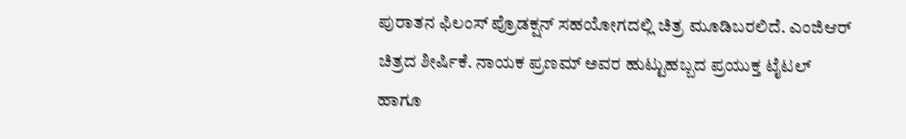ಪುರಾತನ ಫಿಲಂಸ್ ಪ್ರೊಡಕ್ಷನ್‌ ಸಹಯೋಗದಲ್ಲಿ ಚಿತ್ರ ಮೂಡಿಬರಲಿದೆ. ಎಂಜಿಆರ್‌ ಚಿತ್ರದ ಶೀರ್ಷಿಕೆ. ನಾಯಕ ಪ್ರಣಮ್‌ ಅವರ ಹುಟ್ಟುಹಬ್ಬದ ಪ್ರಯುಕ್ತ ಟೈಟಲ್‌ ಹಾಗೂ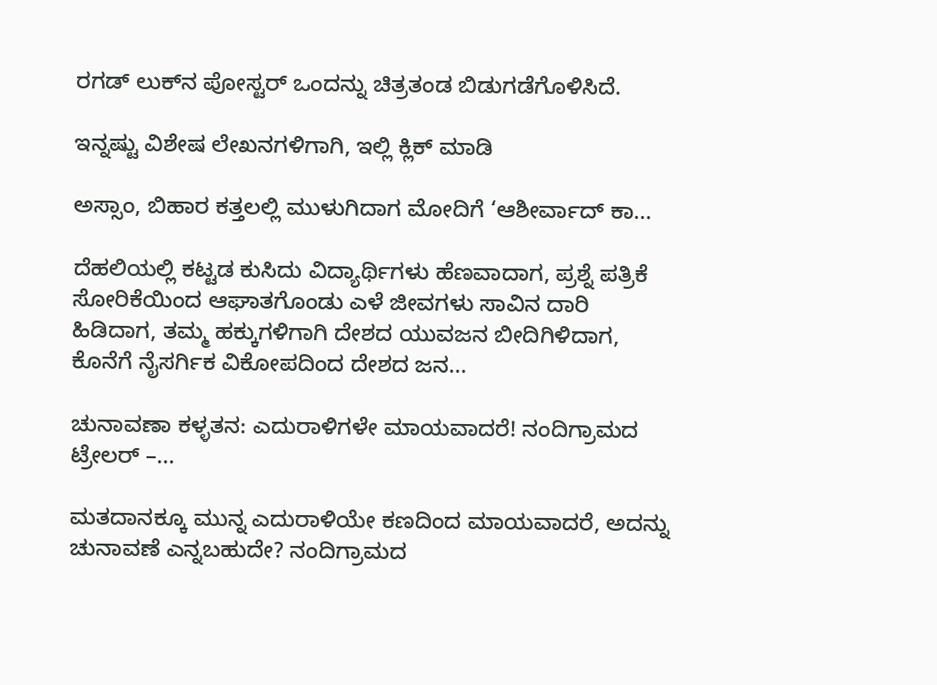ರಗಡ್‌ ಲುಕ್‌ನ ಪೋಸ್ಟರ್‌ ಒಂದನ್ನು ಚಿತ್ರತಂಡ ಬಿಡುಗಡೆಗೊಳಿಸಿದೆ.

ಇನ್ನಷ್ಟು ವಿಶೇಷ ಲೇಖನಗಳಿಗಾಗಿ, ಇಲ್ಲಿ ಕ್ಲಿಕ್ ಮಾಡಿ

ಅಸ್ಸಾಂ, ಬಿಹಾರ ಕತ್ತಲಲ್ಲಿ ಮುಳುಗಿದಾಗ ಮೋದಿಗೆ ‘ಆಶೀರ್ವಾದ್ ಕಾ...

ದೆಹಲಿಯಲ್ಲಿ ಕಟ್ಟಡ ಕುಸಿದು ವಿದ್ಯಾರ್ಥಿಗಳು ಹೆಣವಾದಾಗ, ಪ್ರಶ್ನೆ ಪತ್ರಿಕೆ ಸೋರಿಕೆಯಿಂದ ಆಘಾತಗೊಂಡು ಎಳೆ ಜೀವಗಳು ಸಾವಿನ ದಾರಿ ಹಿಡಿದಾಗ, ತಮ್ಮ ಹಕ್ಕುಗಳಿಗಾಗಿ ದೇಶದ ಯುವಜನ ಬೀದಿಗಿಳಿದಾಗ, ಕೊನೆಗೆ ನೈಸರ್ಗಿಕ ವಿಕೋಪದಿಂದ ದೇಶದ ಜನ...

ಚುನಾವಣಾ ಕಳ್ಳತನ: ಎದುರಾಳಿಗಳೇ ಮಾಯವಾದರೆ! ನಂದಿಗ್ರಾಮದ ಟ್ರೇಲರ್ –...

ಮತದಾನಕ್ಕೂ ಮುನ್ನ ಎದುರಾಳಿಯೇ ಕಣದಿಂದ ಮಾಯವಾದರೆ, ಅದನ್ನು ಚುನಾವಣೆ ಎನ್ನಬಹುದೇ? ನಂದಿಗ್ರಾಮದ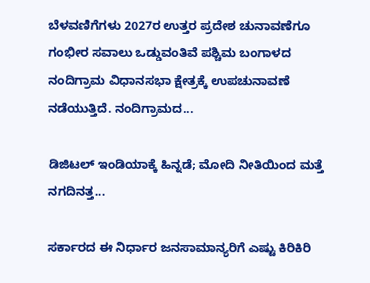ಬೆಳವಣಿಗೆಗಳು 2027ರ ಉತ್ತರ ಪ್ರದೇಶ ಚುನಾವಣೆಗೂ ಗಂಭೀರ ಸವಾಲು ಒಡ್ಡುವಂತಿವೆ ಪಶ್ಚಿಮ ಬಂಗಾಳದ ನಂದಿಗ್ರಾಮ ವಿಧಾನಸಭಾ ಕ್ಷೇತ್ರಕ್ಕೆ ಉಪಚುನಾವಣೆ ನಡೆಯುತ್ತಿದೆ. ನಂದಿಗ್ರಾಮದ...

ಡಿಜಿಟಲ್ ಇಂಡಿಯಾಕ್ಕೆ ಹಿನ್ನಡೆ; ಮೋದಿ ನೀತಿಯಿಂದ ಮತ್ತೆ ನಗದಿನತ್ತ...

ಸರ್ಕಾರದ ಈ ನಿರ್ಧಾರ ಜನಸಾಮಾನ್ಯರಿಗೆ ಎಷ್ಟು ಕಿರಿಕಿರಿ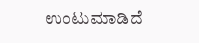ಉಂಟುಮಾಡಿದೆ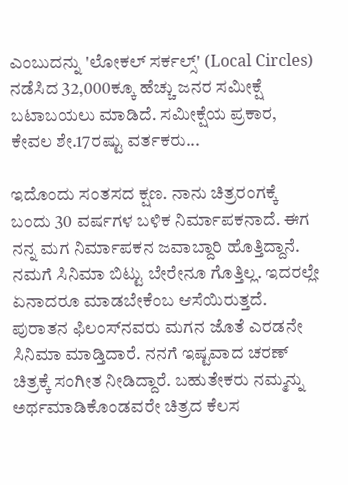ಎಂಬುದನ್ನು 'ಲೋಕಲ್ ಸರ್ಕಲ್ಸ್' (Local Circles) ನಡೆಸಿದ 32,000ಕ್ಕೂ ಹೆಚ್ಚು ಜನರ ಸಮೀಕ್ಷೆ ಬಟಾಬಯಲು ಮಾಡಿದೆ. ಸಮೀಕ್ಷೆಯ ಪ್ರಕಾರ, ಕೇವಲ ಶೇ.17ರಷ್ಟು ವರ್ತಕರು...

ಇದೊಂದು ಸಂತಸದ ಕ್ಷಣ. ನಾನು ಚಿತ್ರರಂಗಕ್ಕೆ ಬಂದು 30 ವರ್ಷಗಳ ಬಳಿಕ ನಿರ್ಮಾಪಕನಾದೆ. ಈಗ ನನ್ನ ಮಗ ನಿರ್ಮಾಪಕನ ಜವಾಬ್ದಾರಿ ಹೊತ್ತಿದ್ದಾನೆ. ನಮಗೆ ಸಿನಿಮಾ ಬಿಟ್ಟು ಬೇರೇನೂ ಗೊತ್ತಿಲ್ಲ. ಇದರಲ್ಲೇ ಏನಾದರೂ ಮಾಡಬೇಕೆಂಬ ಆಸೆಯಿರುತ್ತದೆ. ಪುರಾತನ ಫಿಲಂಸ್‌ನವರು ಮಗನ ಜೊತೆ ಎರಡನೇ ಸಿನಿಮಾ ಮಾಡ್ತಿದಾರೆ. ನನಗೆ ಇಷ್ಟವಾದ ಚರಣ್‌ ಚಿತ್ರಕ್ಕೆ ಸಂಗೀತ ನೀಡಿದ್ದಾರೆ. ಬಹುತೇಕರು ನಮ್ಮನ್ನು ಅರ್ಥಮಾಡಿಕೊಂಡವರೇ ಚಿತ್ರದ ಕೆಲಸ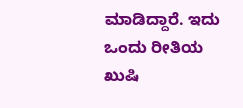ಮಾಡಿದ್ದಾರೆ. ಇದು ಒಂದು ರೀತಿಯ ಖುಷಿ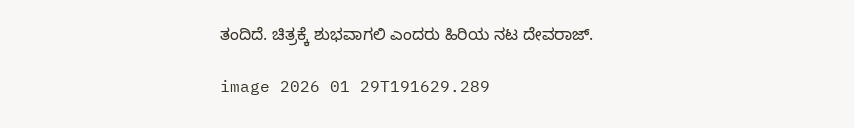ತಂದಿದೆ. ಚಿತ್ರಕ್ಕೆ ಶುಭವಾಗಲಿ ಎಂದರು ಹಿರಿಯ ನಟ ದೇವರಾಜ್.

image 2026 01 29T191629.289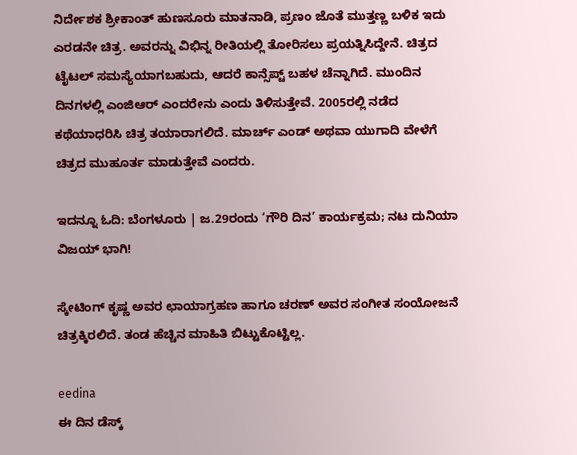ನಿರ್ದೇಶಕ ಶ್ರೀಕಾಂತ್‌ ಹುಣಸೂರು ಮಾತನಾಡಿ, ಪ್ರಣಂ ಜೊತೆ ಮುತ್ತಣ್ಣ ಬಳಿಕ ಇದು ಎರಡನೇ ಚಿತ್ರ. ಅವರನ್ನು ವಿಭಿನ್ನ ರೀತಿಯಲ್ಲಿ ತೋರಿಸಲು ಪ್ರಯತ್ನಿಸಿದ್ದೇನೆ. ಚಿತ್ರದ ಟೈಟಲ್‌ ಸಮಸ್ಯೆಯಾಗಬಹುದು, ಆದರೆ ಕಾನ್ಸೆಪ್ಟ್‌ ಬಹಳ ಚೆನ್ನಾಗಿದೆ. ಮುಂದಿನ ದಿನಗಳಲ್ಲಿ ಎಂಜಿಆರ್‌ ಎಂದರೇನು ಎಂದು ತಿಳಿಸುತ್ತೇವೆ. 2005ರಲ್ಲಿ ನಡೆದ ಕಥೆಯಾಧರಿಸಿ ಚಿತ್ರ ತಯಾರಾಗಲಿದೆ. ಮಾರ್ಚ್‌ ಎಂಡ್‌ ಅಥವಾ ಯುಗಾದಿ ವೇಳೆಗೆ ಚಿತ್ರದ ಮುಹೂರ್ತ ಮಾಡುತ್ತೇವೆ ಎಂದರು.

ಇದನ್ನೂ ಓದಿ: ಬೆಂಗಳೂರು | ಜ.29ರಂದು ‘ಗೌರಿ ದಿನ’ ಕಾರ್ಯಕ್ರಮ; ನಟ ದುನಿಯಾ ವಿಜಯ್ ಭಾಗಿ!

ಸ್ಕೇಟಿಂಗ್‌ ಕೃಷ್ಣ ಅವರ ಛಾಯಾಗ್ರಹಣ ಹಾಗೂ ಚರಣ್‌ ಅವರ ಸಂಗೀತ ಸಂಯೋಜನೆ ಚಿತ್ರಕ್ಕಿರಲಿದೆ. ತಂಡ ಹೆಚ್ಚಿನ ಮಾಹಿತಿ ಬಿಟ್ಟುಕೊಟ್ಟಿಲ್ಲ.

eedina
ಈ ದಿನ ಡೆಸ್ಕ್‌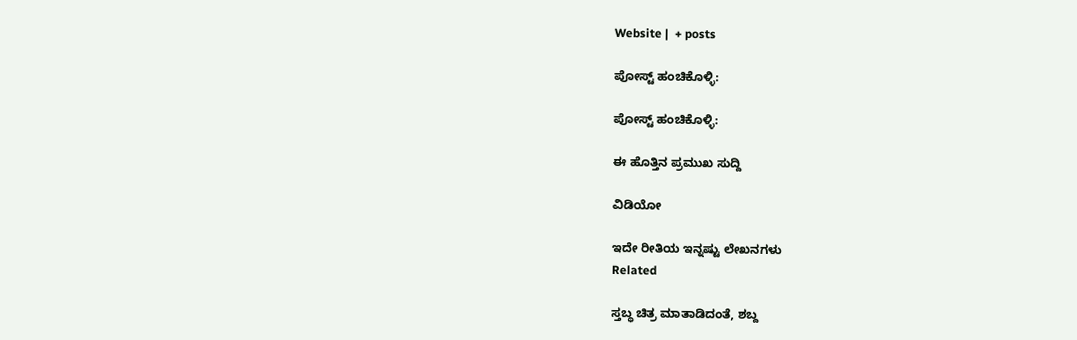Website |  + posts

ಪೋಸ್ಟ್ ಹಂಚಿಕೊಳ್ಳಿ:

ಪೋಸ್ಟ್ ಹಂಚಿಕೊಳ್ಳಿ:

ಈ ಹೊತ್ತಿನ ಪ್ರಮುಖ ಸುದ್ದಿ

ವಿಡಿಯೋ

ಇದೇ ರೀತಿಯ ಇನ್ನಷ್ಟು ಲೇಖನಗಳು
Related

ಸ್ತಬ್ಧ ಚಿತ್ರ ಮಾತಾಡಿದಂತೆ, ಶಬ್ದ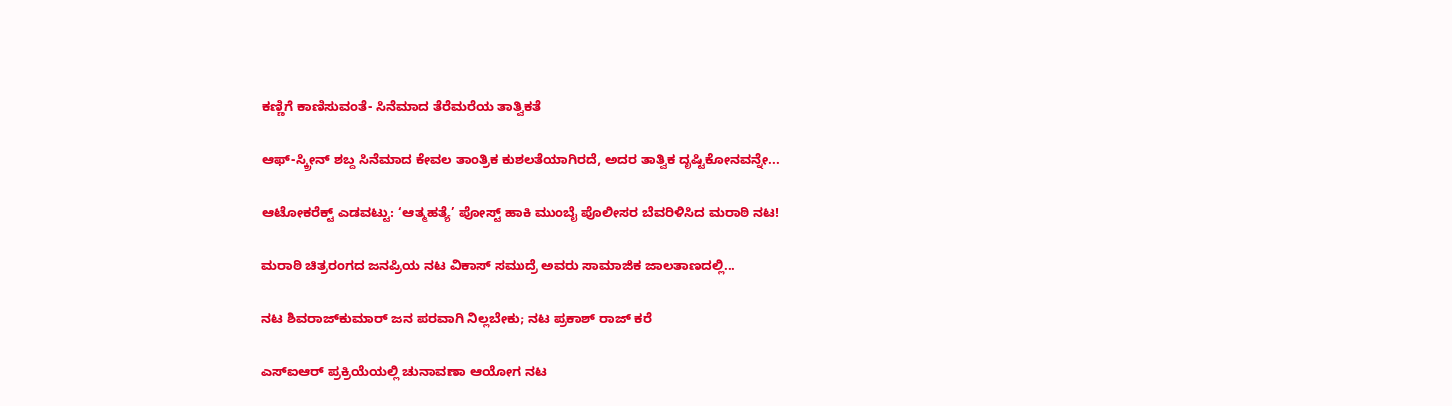ಕಣ್ಣಿಗೆ ಕಾಣಿಸುವಂತೆ- ಸಿನೆಮಾದ ತೆರೆಮರೆಯ ತಾತ್ವಿಕತೆ

ಆಫ್-ಸ್ಕ್ರೀನ್ ಶಬ್ದ ಸಿನೆಮಾದ ಕೇವಲ ತಾಂತ್ರಿಕ ಕುಶಲತೆಯಾಗಿರದೆ, ಅದರ ತಾತ್ವಿಕ ದೃಷ್ಟಿಕೋನವನ್ನೇ...

ಆಟೋಕರೆಕ್ಟ್ ಎಡವಟ್ಟು: ‘ಆತ್ಮಹತ್ಯೆ’ ಪೋಸ್ಟ್ ಹಾಕಿ ಮುಂಬೈ ಪೊಲೀಸರ ಬೆವರಿಳಿಸಿದ ಮರಾಠಿ ನಟ!

ಮರಾಠಿ ಚಿತ್ರರಂಗದ ಜನಪ್ರಿಯ ನಟ ವಿಕಾಸ್ ಸಮುದ್ರೆ ಅವರು ಸಾಮಾಜಿಕ ಜಾಲತಾಣದಲ್ಲಿ...

ನಟ ಶಿವರಾಜ್‌ಕುಮಾರ್ ಜನ ಪರವಾಗಿ ನಿಲ್ಲಬೇಕು; ನಟ ಪ್ರಕಾಶ್‌ ರಾಜ್ ಕರೆ

ಎಸ್‌ಐಆರ್ ಪ್ರಕ್ರಿಯೆಯಲ್ಲಿ ಚುನಾವಣಾ ಆಯೋಗ ನಟ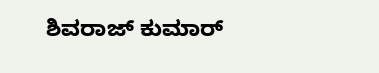ಶಿವರಾಜ್ ಕುಮಾರ್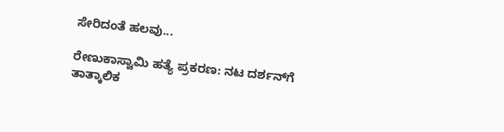ಸೇರಿದಂತೆ ಹಲವು...

ರೇಣುಕಾಸ್ವಾಮಿ ಹತ್ಯೆ ಪ್ರಕರಣ: ನಟ ದರ್ಶನ್‌ಗೆ ತಾತ್ಕಾಲಿಕ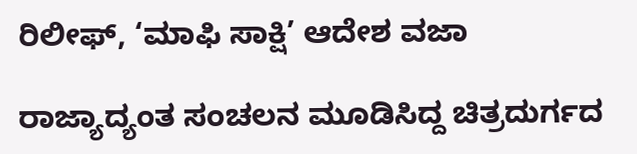ರಿಲೀಫ್, ‘ಮಾಫಿ ಸಾಕ್ಷಿ’ ಆದೇಶ ವಜಾ

ರಾಜ್ಯಾದ್ಯಂತ ಸಂಚಲನ ಮೂಡಿಸಿದ್ದ ಚಿತ್ರದುರ್ಗದ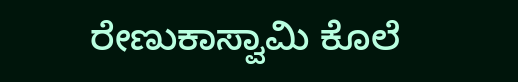ರೇಣುಕಾಸ್ವಾಮಿ ಕೊಲೆ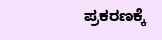ಪ್ರಕರಣಕ್ಕೆ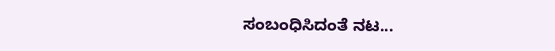ಸಂಬಂಧಿಸಿದಂತೆ ನಟ...